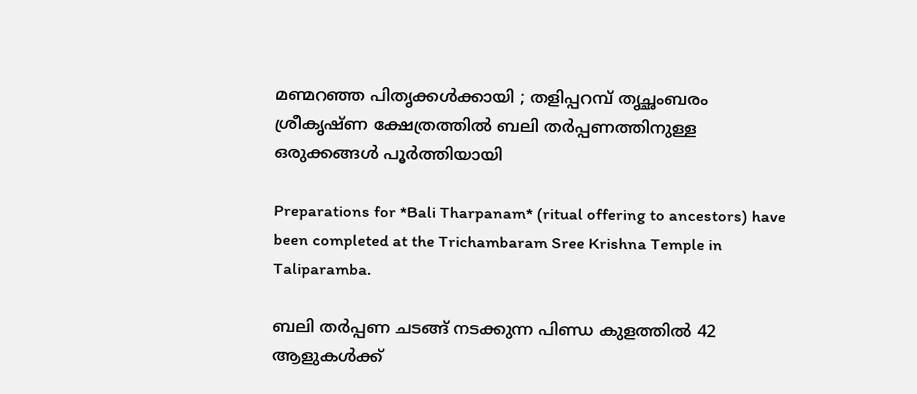മണ്മറഞ്ഞ പിതൃക്കൾക്കായി ; തളിപ്പറമ്പ് തൃച്ഛംബരം ശ്രീകൃഷ്ണ ക്ഷേത്രത്തിൽ ബലി തർപ്പണത്തിനുള്ള ഒരുക്കങ്ങൾ പൂർത്തിയായി

Preparations for *Bali Tharpanam* (ritual offering to ancestors) have been completed at the Trichambaram Sree Krishna Temple in Taliparamba.

ബലി തർപ്പണ ചടങ്ങ് നടക്കുന്ന പിണ്ഡ കുളത്തിൽ 42  ആളുകൾക്ക്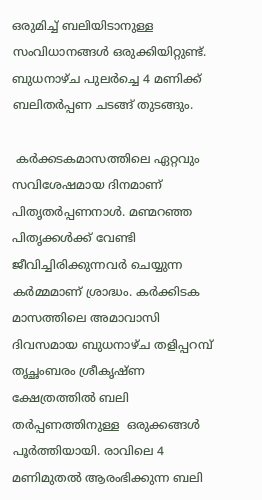ഒരുമിച്ച് ബലിയിടാനുള്ള  സംവിധാനങ്ങൾ ഒരുക്കിയിറ്റുണ്ട്. ബുധനാഴ്ച പുലർച്ചെ 4 മണിക്ക് ബലിതർപ്പണ ചടങ്ങ് തുടങ്ങും.

 കർക്കടകമാസത്തിലെ ഏറ്റവും സവിശേഷമായ ദിനമാണ് പിതൃതർപ്പണനാൾ. മണ്മറഞ്ഞ പിതൃക്കൾക്ക് വേണ്ടി ജീവിച്ചിരിക്കുന്നവർ ചെയ്യുന്ന കർമ്മമാണ്‌ ശ്രാദ്ധം. കർക്കിടക മാസത്തിലെ അമാവാസി ദിവസമായ ബുധനാഴ്ച തളിപ്പറമ്പ് തൃച്ഛംബരം ശ്രീകൃഷ്ണ ക്ഷേത്രത്തിൽ ബലി തർപ്പണത്തിനുള്ള  ഒരുക്കങ്ങൾ പൂർത്തിയായി. രാവിലെ 4 മണിമുതൽ ആരംഭിക്കുന്ന ബലി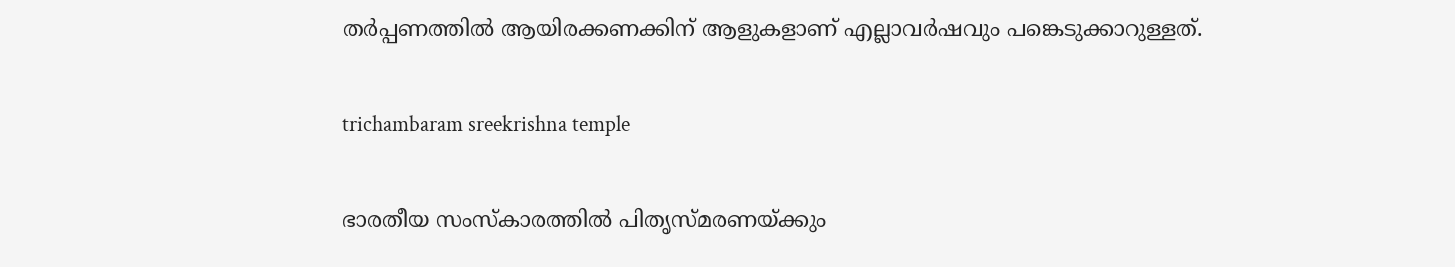തർപ്പണത്തിൽ ആയിരക്കണക്കിന് ആളുകളാണ് എല്ലാവർഷവും പങ്കെടുക്കാറുള്ളത്.

trichambaram sreekrishna temple

ഭാരതീയ സംസ്കാരത്തിൽ പിതൃസ്മരണയ്ക്കും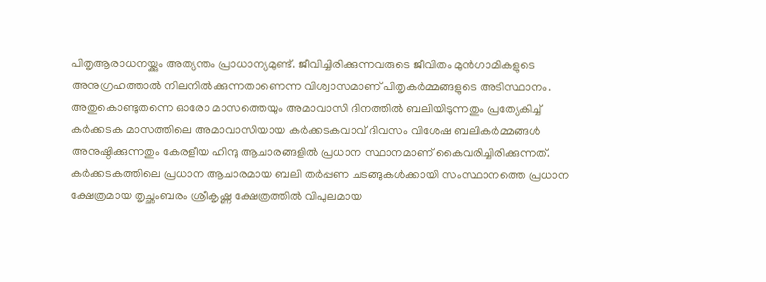പിതൃആരാധനയ്ക്കും അത്യന്തം പ്രാധാന്യമുണ്ട്. ജീവിച്ചിരിക്കുന്നവരുടെ ജീവിതം മുൻഗാമികളുടെ അനുഗ്രഹത്താൽ നിലനിൽക്കുന്നതാണെന്ന വിശ്വാസമാണ് പിതൃകർമ്മങ്ങളുടെ അടിസ്ഥാനം. അതുകൊണ്ടുതന്നെ ഓരോ മാസത്തെയും അമാവാസി ദിനത്തിൽ ബലിയിടുന്നതും പ്രത്യേകിച്ച് കർക്കടക മാസത്തിലെ അമാവാസിയായ കർക്കടകവാവ് ദിവസം വിശേഷ ബലികർമ്മങ്ങൾ അനുഷ്ഠിക്കുന്നതും കേരളീയ ഹിന്ദു ആചാരങ്ങളിൽ പ്രധാന സ്ഥാനമാണ് കൈവരിച്ചിരിക്കുന്നത്. കർക്കടകത്തിലെ പ്രധാന ആചാരമായ ബലി തർപ്പണ ചടങ്ങുകൾക്കായി സംസ്ഥാനത്തെ പ്രധാന ക്ഷേത്രമായ തൃച്ഛംബരം ശ്രീകൃഷ്ണ ക്ഷേത്രത്തിൽ വിപുലമായ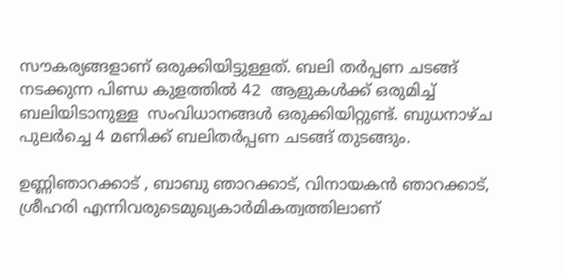സൗകര്യങ്ങളാണ് ഒരുക്കിയിട്ടുള്ളത്. ബലി തർപ്പണ ചടങ്ങ് നടക്കുന്ന പിണ്ഡ കുളത്തിൽ 42  ആളുകൾക്ക് ഒരുമിച്ച് ബലിയിടാനുള്ള  സംവിധാനങ്ങൾ ഒരുക്കിയിറ്റുണ്ട്. ബുധനാഴ്ച പുലർച്ചെ 4 മണിക്ക് ബലിതർപ്പണ ചടങ്ങ് തുടങ്ങും.

ഉണ്ണിഞാറക്കാട് , ബാബു ഞാറക്കാട്, വിനായകൻ ഞാറക്കാട്, ശ്രീഹരി എന്നിവരുടെമുഖ്യകാർമികത്വത്തിലാണ്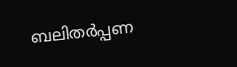ബലിതർപ്പണ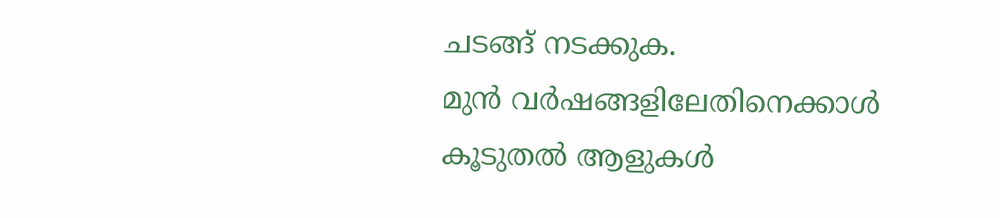ചടങ്ങ് നടക്കുക.
മുൻ വർഷങ്ങളിലേതിനെക്കാൾ കൂടുതൽ ആളുകൾ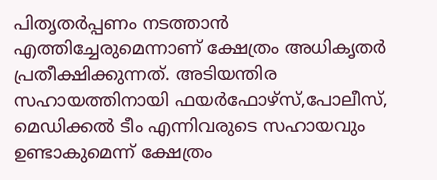പിതൃതർപ്പണം നടത്താൻ എത്തിച്ചേരുമെന്നാണ് ക്ഷേത്രം അധികൃതർ പ്രതീക്ഷിക്കുന്നത്. അടിയന്തിര സഹായത്തിനായി ഫയർഫോഴ്സ്,പോലീസ്, മെഡിക്കൽ ടീം എന്നിവരുടെ സഹായവും ഉണ്ടാകുമെന്ന് ക്ഷേത്രം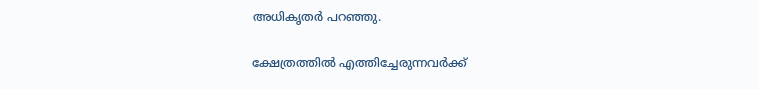അധികൃതർ പറഞ്ഞു.

ക്ഷേത്രത്തിൽ എത്തിച്ചേരുന്നവർക്ക്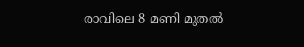രാവിലെ 8 മണി മുതൽ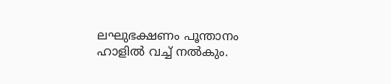ലഘുഭക്ഷണം പൂന്താനം ഹാളിൽ വച്ച് നൽകും.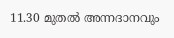11.30 മുതൽ അന്നദാനവും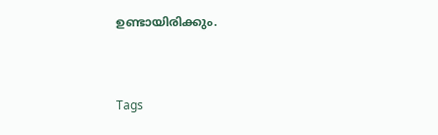ഉണ്ടായിരിക്കും.


Tags